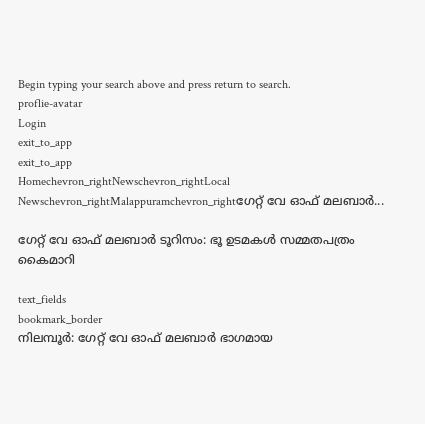Begin typing your search above and press return to search.
proflie-avatar
Login
exit_to_app
exit_to_app
Homechevron_rightNewschevron_rightLocal Newschevron_rightMalappuramchevron_rightഗേറ്റ് വേ ഓഫ് മലബാർ...

ഗേറ്റ് വേ ഓഫ് മലബാർ ടൂറിസം: ഭൂ ഉടമകൾ സമ്മതപത്രം കൈമാറി

text_fields
bookmark_border
നിലമ്പൂർ: ഗേറ്റ് വേ ഓഫ് മലബാർ ഭാഗമായ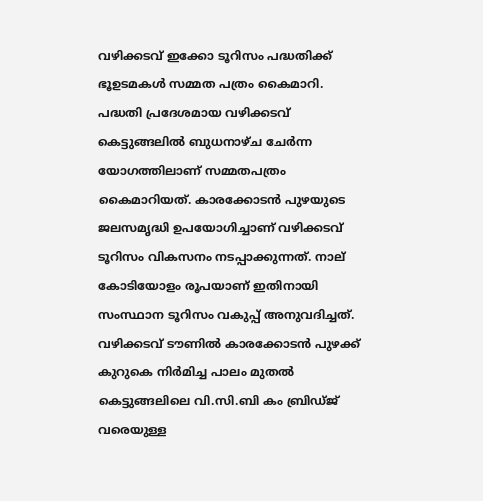വഴിക്കടവ് ഇക്കോ ടൂറിസം പദ്ധതിക്ക് ഭൂഉടമകൾ സമ്മത പത്രം കൈമാറി. പദ്ധതി പ്രദേശമായ വഴിക്കടവ് കെട്ടുങ്ങലിൽ ബുധനാഴ്ച ചേർന്ന യോഗത്തിലാണ് സമ്മതപത്രം കൈമാറിയത്. കാരക്കോടൻ പുഴയുടെ ജലസമൃദ്ധി ഉപയോഗിച്ചാണ് വഴിക്കടവ് ടൂറിസം വികസനം നടപ്പാക്കുന്നത്. നാല് കോടിയോളം രൂപയാണ് ഇതിനായി സംസ്ഥാന ടൂറിസം വകുപ്പ് അനുവദിച്ചത്. വഴിക്കടവ് ടൗണിൽ കാരക്കോടൻ പുഴക്ക് കുറുകെ നിർമിച്ച പാലം മുതൽ കെട്ടുങ്ങലിലെ വി.സി.ബി കം ബ്രിഡ്ജ് വരെയുള്ള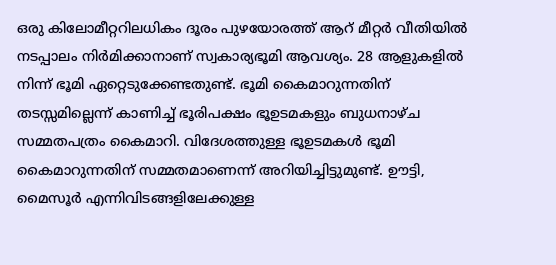ഒരു കിലോമീറ്ററിലധികം ദൂരം പുഴയോരത്ത് ആറ് മീറ്റർ വീതിയിൽ നടപ്പാലം നിർമിക്കാനാണ് സ്വകാര‍്യഭൂമി ആവശ‍്യം. 28 ആളുകളിൽ നിന്ന് ഭൂമി ഏറ്റെടുക്കേണ്ടതുണ്ട്. ഭൂമി കൈമാറുന്നതിന് തടസ്സമില്ലെന്ന് കാണിച്ച് ഭൂരിപക്ഷം ഭൂഉടമകളും ബുധനാഴ്ച സമ്മതപത്രം കൈമാറി. വിദേശത്തുള്ള ഭൂഉടമകൾ ഭൂമി കൈമാറുന്നതിന് സമ്മതമാണെന്ന് അറിയിച്ചിട്ടുമുണ്ട്. ഊട്ടി, മൈസൂർ എന്നിവിടങ്ങളിലേക്കുള്ള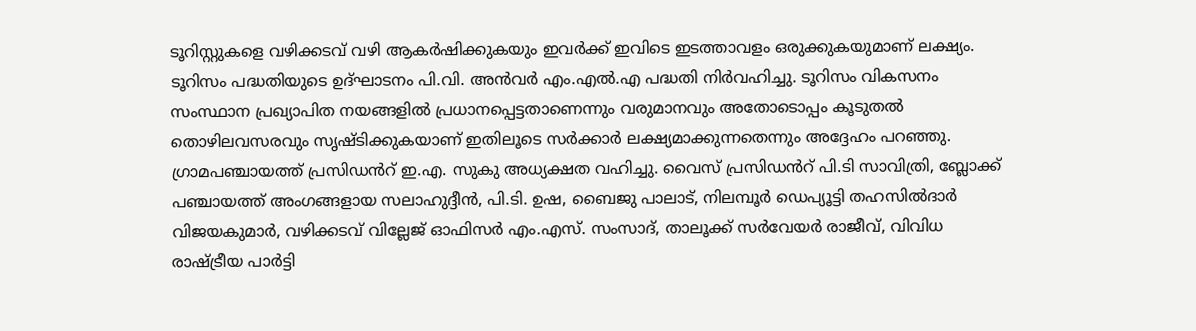ടൂറിസ്റ്റുകളെ വഴിക്കടവ് വഴി ആകർഷിക്കുകയും ഇവർക്ക് ഇവിടെ ഇടത്താവളം ഒരുക്കുകയുമാണ് ലക്ഷ‍്യം. ടൂറിസം പദ്ധതിയുടെ ഉദ്ഘാടനം പി.വി. അൻവർ എം.എൽ.എ പദ്ധതി നിർവഹിച്ചു. ടൂറിസം വികസനം സംസ്ഥാന പ്രഖ‍്യാപിത നയങ്ങളിൽ പ്രധാനപ്പെട്ടതാണെന്നും വരുമാനവും അതോടൊപ്പം കൂടുതൽ തൊഴിലവസരവും സൃഷ്ടിക്കുകയാണ് ഇതിലൂടെ സർക്കാർ ലക്ഷ‍്യമാക്കുന്നതെന്നും അദ്ദേഹം പറഞ്ഞു. ഗ്രാമപഞ്ചായത്ത് പ്രസിഡൻറ് ഇ.എ. സുകു അധ‍്യക്ഷത വഹിച്ചു. വൈസ് പ്രസിഡൻറ് പി.ടി സാവിത്രി, ബ്ലോക്ക് പഞ്ചായത്ത് അംഗങ്ങളായ സലാഹുദ്ദീൻ, പി.ടി. ഉഷ, ബൈജു പാലാട്, നിലമ്പൂർ ഡെപ‍്യൂട്ടി തഹസിൽദാർ വിജയകുമാർ, വഴിക്കടവ് വില്ലേജ് ഓഫിസർ എം.എസ്. സംസാദ്, താലൂക്ക് സർവേയർ രാജീവ്, വിവിധ രാഷ്ട്രീയ പാർട്ടി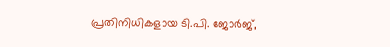പ്രതിനിധികളായ ടി.പി. ജോർജ്,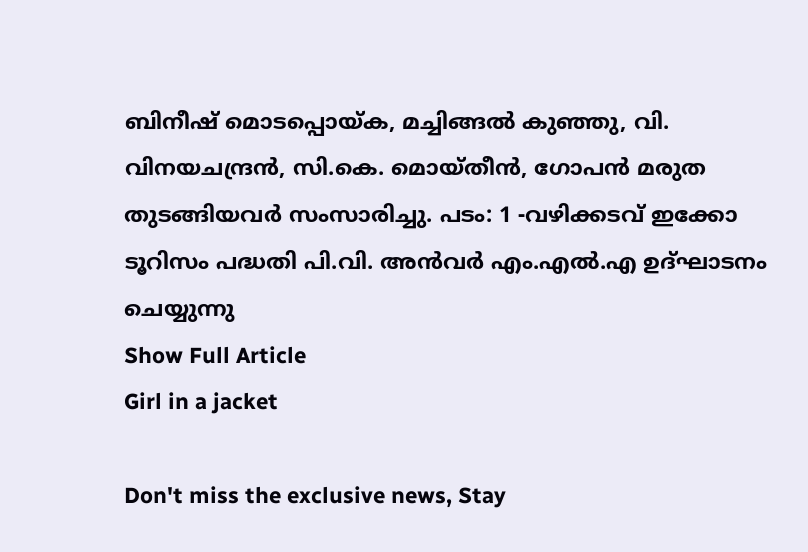ബിനീഷ് മൊടപ്പൊയ്ക, മച്ചിങ്ങൽ കുഞ്ഞു, വി. വിനയചന്ദ്രൻ, സി.കെ. മൊയ്തീൻ, ഗോപൻ മരുത തുടങ്ങിയവർ സംസാരിച്ചു. പടം: 1 -വഴിക്കടവ് ഇക്കോ ടൂറിസം പദ്ധതി പി.വി. അൻവർ എം.എൽ.എ ഉദ്ഘാടനം ചെയ്യുന്നു
Show Full Article
Girl in a jacket

Don't miss the exclusive news, Stay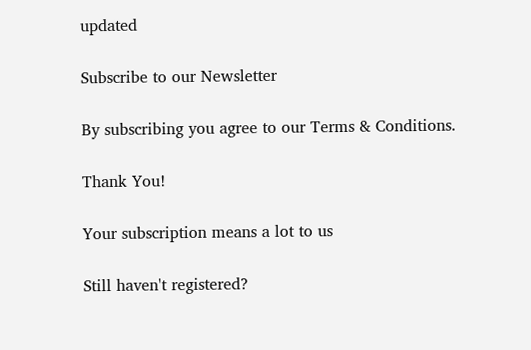updated

Subscribe to our Newsletter

By subscribing you agree to our Terms & Conditions.

Thank You!

Your subscription means a lot to us

Still haven't registered?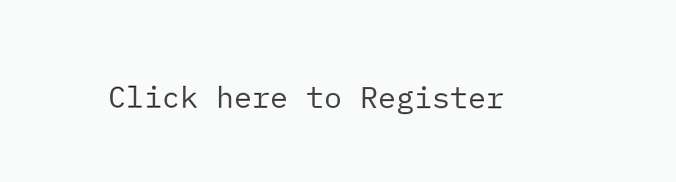Click here to Register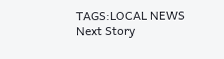TAGS:LOCAL NEWS
Next Story